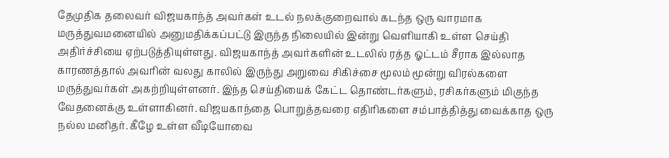தேமுதிக தலைவர் விஜயகாந்த் அவர்கள் உடல் நலக்குறைவால் கடந்த ஒரு வாரமாக மருத்துவமனையில் அனுமதிக்கப்பட்டு இருந்த நிலையில் இன்று வெளியாகி உள்ள செய்தி அதிர்ச்சியை ஏற்படுத்தியுள்ளது. விஜயகாந்த் அவர்களின் உடலில் ரத்த ஓட்டம் சீராக இல்லாத காரணத்தால் அவரின் வலது காலில் இருந்து அறுவை சிகிச்சை மூலம் மூன்று விரல்களை மருத்துவர்கள் அகற்றியுள்ளனர். இந்த செய்தியைக் கேட்ட தொண்டர்களும், ரசிகர்களும் மிகுந்த வேதனைக்கு உள்ளாகினர். விஜயகாந்தை பொறுத்தவரை எதிரிகளை சம்பாத்தித்து வைக்காத ஒரு நல்ல மனிதர். கீழே உள்ள வீடியோவை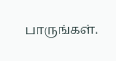பாருங்கள்.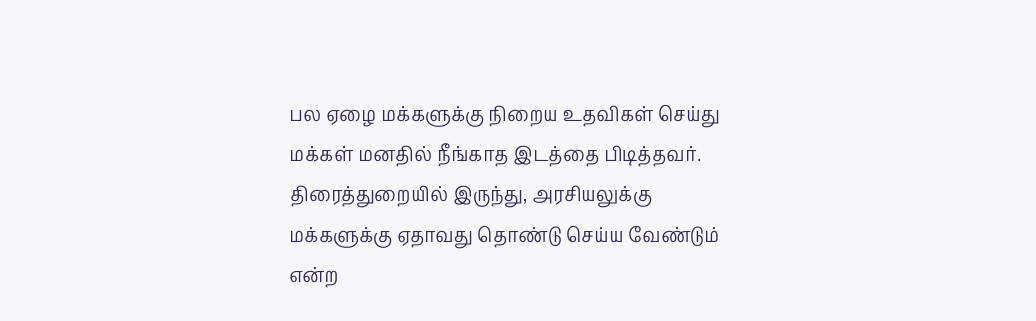பல ஏழை மக்களுக்கு நிறைய உதவிகள் செய்து மக்கள் மனதில் நீங்காத இடத்தை பிடித்தவர். திரைத்துறையில் இருந்து, அரசியலுக்கு மக்களுக்கு ஏதாவது தொண்டு செய்ய வேண்டும் என்ற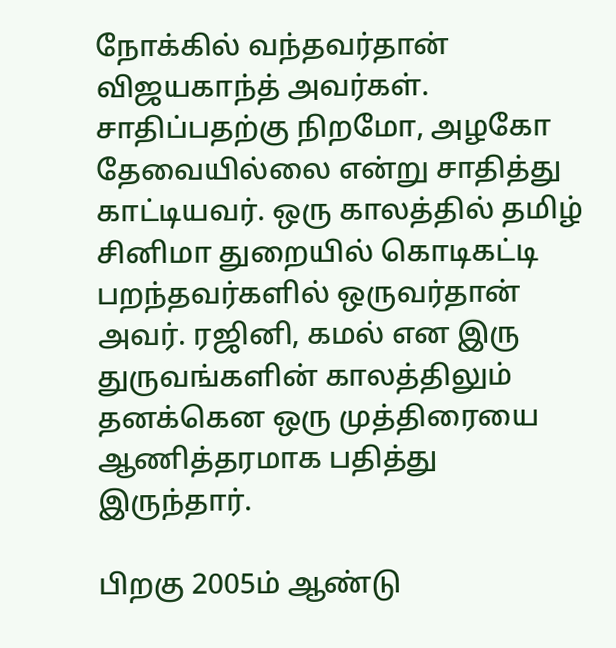நோக்கில் வந்தவர்தான் விஜயகாந்த் அவர்கள். சாதிப்பதற்கு நிறமோ, அழகோ தேவையில்லை என்று சாதித்து காட்டியவர். ஒரு காலத்தில் தமிழ் சினிமா துறையில் கொடிகட்டி பறந்தவர்களில் ஒருவர்தான் அவர். ரஜினி, கமல் என இரு துருவங்களின் காலத்திலும் தனக்கென ஒரு முத்திரையை ஆணித்தரமாக பதித்து இருந்தார்.

பிறகு 2005ம் ஆண்டு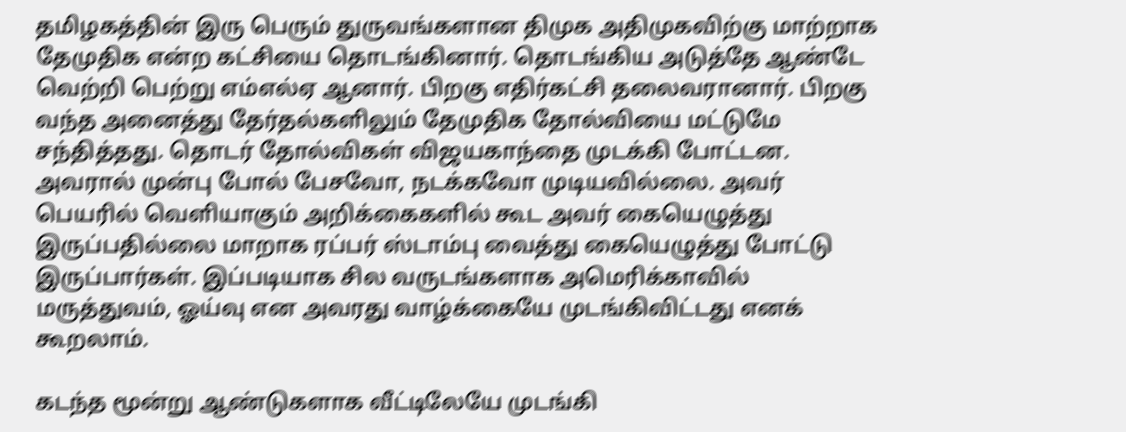தமிழகத்தின் இரு பெரும் துருவங்களான திமுக அதிமுகவிற்கு மாற்றாக தேமுதிக என்ற கட்சியை தொடங்கினார். தொடங்கிய அடுத்தே ஆண்டே வெற்றி பெற்று எம்எல்ஏ ஆனார். பிறகு எதிர்கட்சி தலைவரானார். பிறகு வந்த அனைத்து தேர்தல்களிலும் தேமுதிக தோல்வியை மட்டுமே சந்தித்தது. தொடர் தோல்விகள் விஜயகாந்தை முடக்கி போட்டன. அவரால் முன்பு போல் பேசவோ, நடக்கவோ முடியவில்லை. அவர் பெயரில் வெளியாகும் அறிக்கைகளில் கூட அவர் கையெழுத்து இருப்பதில்லை மாறாக ரப்பர் ஸ்டாம்பு வைத்து கையெழுத்து போட்டு இருப்பார்கள். இப்படியாக சில வருடங்களாக அமெரிக்காவில் மருத்துவம், ஓய்வு என அவரது வாழ்க்கையே முடங்கிவிட்டது எனக் கூறலாம்.

கடந்த மூன்று ஆண்டுகளாக வீட்டிலேயே முடங்கி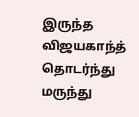இருந்த விஜயகாந்த் தொடர்ந்து மருந்து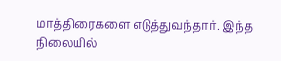மாத்திரைகளை எடுத்துவந்தார். இந்த நிலையில்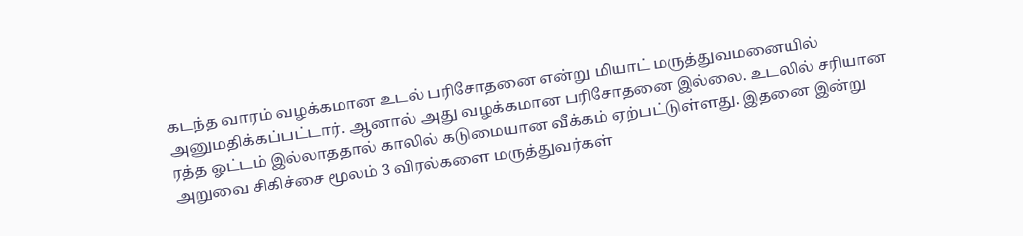கடந்த வாரம் வழக்கமான உடல் பரிசோதனை என்று மியாட் மருத்துவமனையில் அனுமதிக்கப்பட்டார். ஆனால் அது வழக்கமான பரிசோதனை இல்லை. உடலில் சரியான ரத்த ஓட்டம் இல்லாததால் காலில் கடுமையான வீக்கம் ஏற்பட்டுள்ளது. இதனை இன்று அறுவை சிகிச்சை மூலம் 3 விரல்களை மருத்துவர்கள்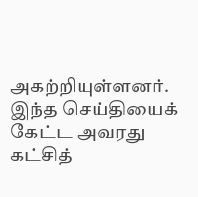அகற்றியுள்ளனர். இந்த செய்தியைக் கேட்ட அவரது கட்சித்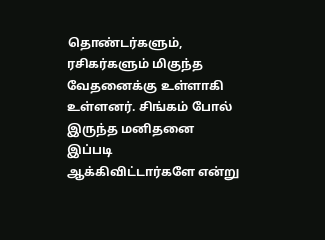தொண்டர்களும், ரசிகர்களும் மிகுந்த வேதனைக்கு உள்ளாகி உள்ளனர். சிங்கம் போல் இருந்த மனிதனை இப்படி ஆக்கிவிட்டார்களே என்று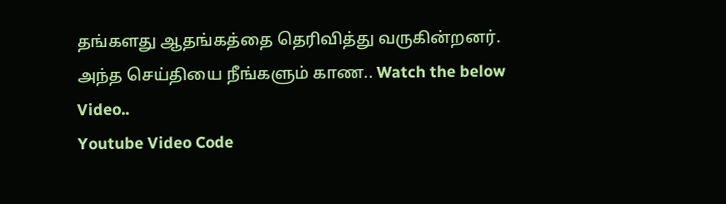தங்களது ஆதங்கத்தை தெரிவித்து வருகின்றனர். அந்த செய்தியை நீங்களும் காண.. Watch the below Video..
Youtube Video Code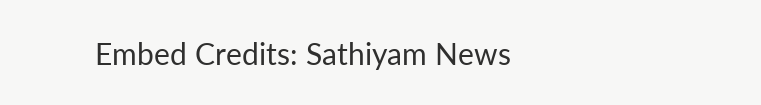Embed Credits: Sathiyam News